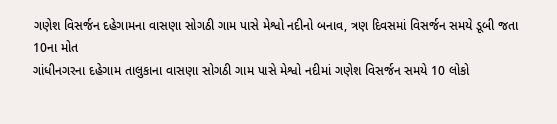ગણેશ વિસર્જન દહેગામના વાસણા સોગઠી ગામ પાસે મેશ્વો નદીનો બનાવ, ત્રણ દિવસમાં વિસર્જન સમયે ડૂબી જતા 10ના મોત
ગાંધીનગરના દહેગામ તાલુકાના વાસણા સોગઠી ગામ પાસે મેશ્વો નદીમાં ગણેશ વિસર્જન સમયે 10 લોકો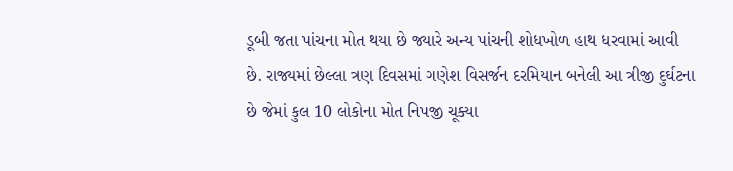ડૂબી જતા પાંચના મોત થયા છે જ્યારે અન્ય પાંચની શોધખોળ હાથ ધરવામાં આવી છે. રાજ્યમાં છેલ્લા ત્રણ દિવસમાં ગણેશ વિસર્જન દરમિયાન બનેલી આ ત્રીજી દુર્ઘટના છે જેમાં કુલ 10 લોકોના મોત નિપજી ચૂક્યા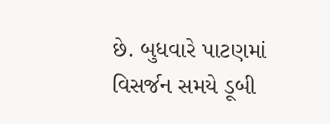છે. બુધવારે પાટણમાં વિસર્જન સમયે ડૂબી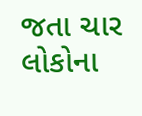જતા ચાર લોકોના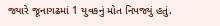જ્યારે જૂનાગઢમાં 1 યુવકનું મોત નિપજ્યું હતું.